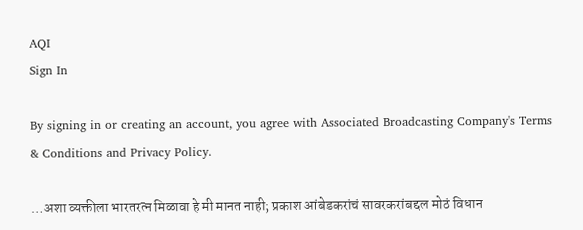AQI
Sign In

By signing in or creating an account, you agree with Associated Broadcasting Company's Terms & Conditions and Privacy Policy.

…अशा व्यक्तीला भारतरत्न मिळावा हे मी मानत नाही; प्रकाश आंबेडकरांचं सावरकरांबद्दल मोठं विधान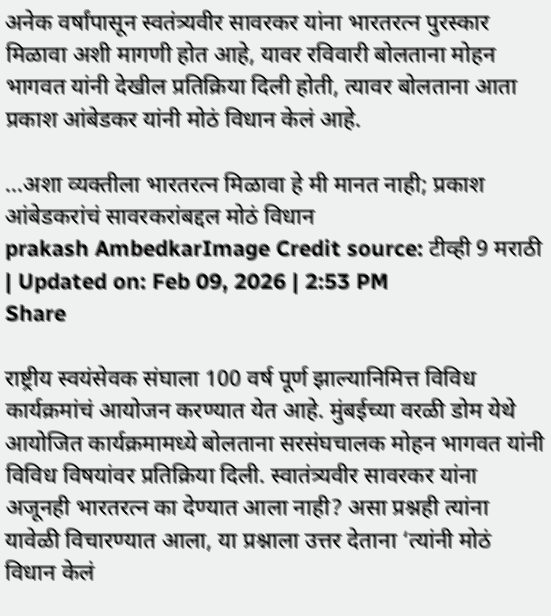अनेक वर्षांपासून स्वतंत्र्यवीर सावरकर यांना भारतरत्न पुरस्कार मिळावा अशी मागणी होत आहे, यावर रविवारी बोलताना मोहन भागवत यांनी देखील प्रतिक्रिया दिली होती, त्यावर बोलताना आता प्रकाश आंबेडकर यांनी मोठं विधान केलं आहे.

...अशा व्यक्तीला भारतरत्न मिळावा हे मी मानत नाही; प्रकाश आंबेडकरांचं सावरकरांबद्दल मोठं विधान
prakash AmbedkarImage Credit source: टीव्ही 9 मराठी
| Updated on: Feb 09, 2026 | 2:53 PM
Share

राष्ट्रीय स्वयंसेवक संघाला 100 वर्ष पूर्ण झाल्यानिमित्त विविध कार्यक्रमांचं आयोजन करण्यात येत आहे. मुंबईच्या वरळी डोम येथे आयोजित कार्यक्रमामध्ये बोलताना सरसंघचालक मोहन भागवत यांनी विविध विषयांवर प्रतिक्रिया दिली. स्वातंत्र्यवीर सावरकर यांना अजूनही भारतरत्न का देण्यात आला नाही? असा प्रश्नही त्यांना यावेळी विचारण्यात आला, या प्रश्नाला उत्तर देताना ‘त्यांनी मोठं विधान केलं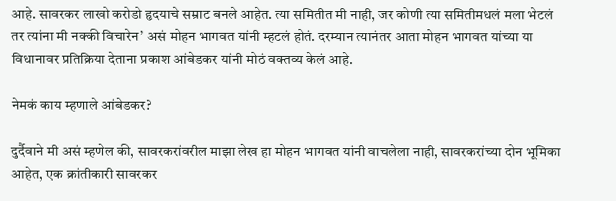आहे. सावरकर लाखो करोडो हृदयाचे सम्राट बनले आहेत. त्या समितीत मी नाही, जर कोणी त्या समितीमधलं मला भेटलं तर त्यांना मी नक्की विचारेन’ असं मोहन भागवत यांनी म्हटलं होतं. दरम्यान त्यानंतर आता मोहन भागवत यांच्या या विधानावर प्रतिक्रिया देताना प्रकाश आंबेडकर यांनी मोठं वक्तव्य केलं आहे.

नेमकं काय म्हणाले आंबेडकर?

दुर्दैवाने मी असं म्हणेल की, सावरकरांवरील माझा लेख हा मोहन भागवत यांनी वाचलेला नाही, सावरकरांच्या दोन भूमिका आहेत, एक क्रांतीकारी सावरकर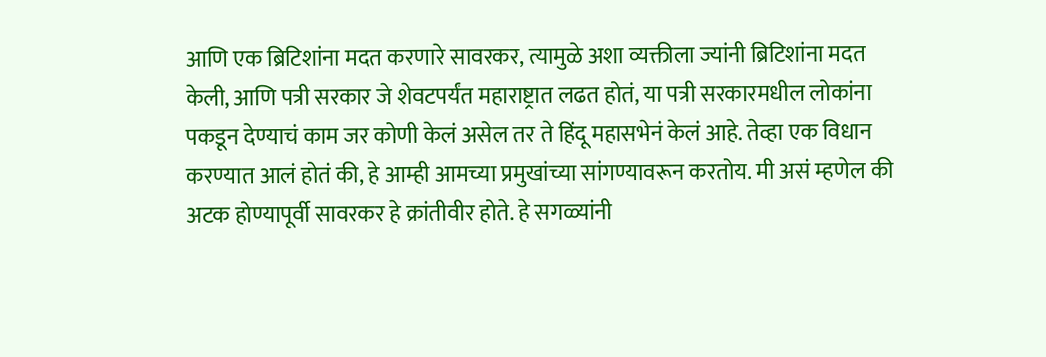आणि एक ब्रिटिशांना मदत करणारे सावरकर, त्यामुळे अशा व्यक्तीला ज्यांनी ब्रिटिशांना मदत केली, आणि पत्री सरकार जे शेवटपर्यंत महाराष्ट्रात लढत होतं, या पत्री सरकारमधील लोकांना पकडून देण्याचं काम जर कोणी केलं असेल तर ते हिंदू महासभेनं केलं आहे. तेव्हा एक विधान करण्यात आलं होतं की, हे आम्ही आमच्या प्रमुखांच्या सांगण्यावरून करतोय. मी असं म्हणेल की अटक होण्यापूर्वी सावरकर हे क्रांतीवीर होते. हे सगळ्यांनी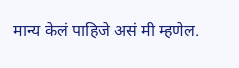मान्य केलं पाहिजे असं मी म्हणेल.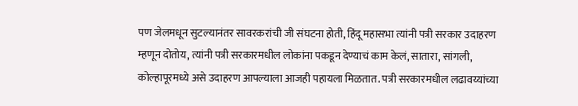पण जेलमधून सुटल्यानंतर सावरकरांची जी संघटना होती, हिंदू महासभा त्यांनी पत्री सरकार उदाहरण म्हणून दोतोय, त्यांनी पत्री सरकारमधील लोकांना पकडून देण्याचं काम केलं, सातारा, सांगली, कोल्हापूरमध्ये असे उदाहरण आपल्याला आजही पहायला मिळतात. पत्री सरकारमधील लढावय्यांच्या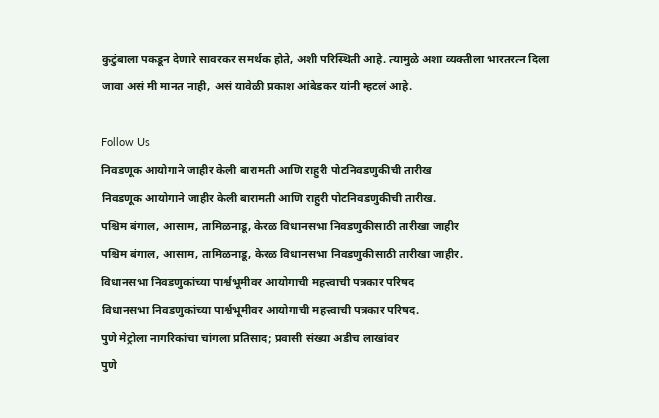कुटुंबाला पकडून देणारे सावरकर समर्थक होते, अशी परिस्थिती आहे. त्यामुळे अशा व्यक्तीला भारतरत्न दिला जावा असं मी मानत नाही, असं यावेळी प्रकाश आंबेडकर यांनी म्हटलं आहे.

Follow Us
निवडणूक आयोगाने जाहीर केली बारामती आणि राहुरी पोटनिवडणुकीची तारीख
निवडणूक आयोगाने जाहीर केली बारामती आणि राहुरी पोटनिवडणुकीची तारीख.
पश्चिम बंगाल, आसाम, तामिळनाडू, केरळ विधानसभा निवडणुकीसाठी तारीखा जाहीर
पश्चिम बंगाल, आसाम, तामिळनाडू, केरळ विधानसभा निवडणुकीसाठी तारीखा जाहीर.
विधानसभा निवडणुकांच्या पार्श्वभूमीवर आयोगाची महत्त्वाची पत्रकार परिषद
विधानसभा निवडणुकांच्या पार्श्वभूमीवर आयोगाची महत्त्वाची पत्रकार परिषद.
पुणे मेट्रोला नागरिकांचा चांगला प्रतिसाद; प्रवासी संख्या अडीच लाखांवर
पुणे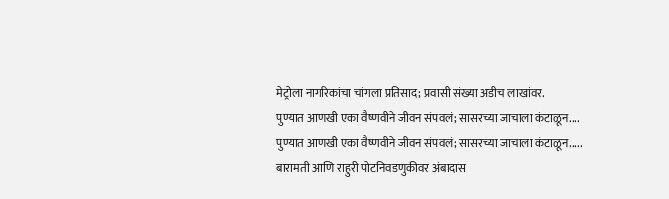मेट्रोला नागरिकांचा चांगला प्रतिसाद; प्रवासी संख्या अडीच लाखांवर.
पुण्यात आणखी एका वैष्णवीने जीवन संपवलं; सासरच्या जाचाला कंटाळून....
पुण्यात आणखी एका वैष्णवीने जीवन संपवलं; सासरच्या जाचाला कंटाळून.....
बारामती आणि राहुरी पोटनिवडणुकीवर अंबादास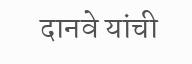दानवे यांची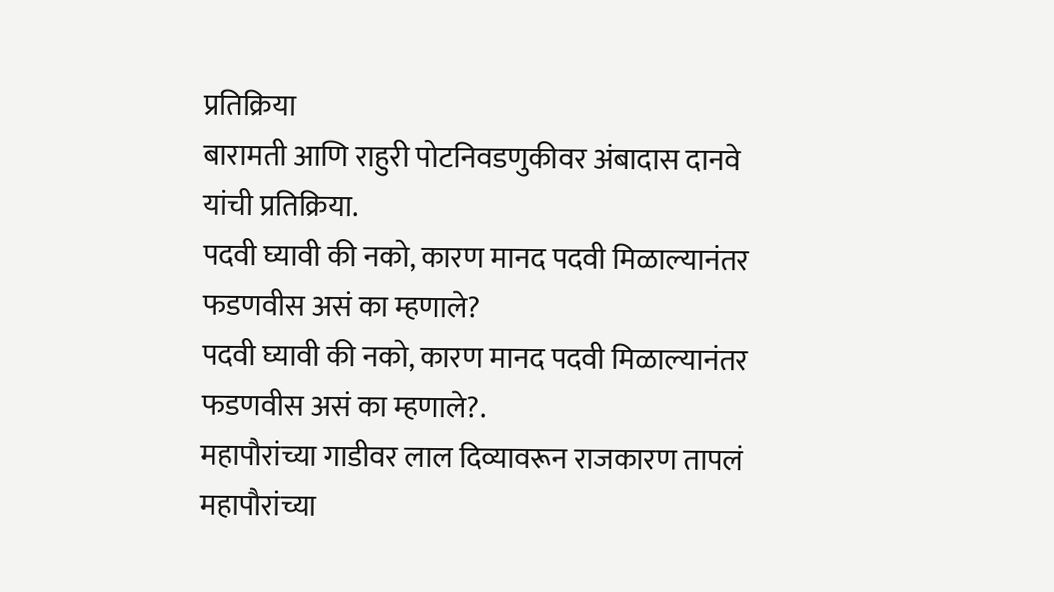प्रतिक्रिया
बारामती आणि राहुरी पोटनिवडणुकीवर अंबादास दानवे यांची प्रतिक्रिया.
पदवी घ्यावी की नको, कारण मानद पदवी मिळाल्यानंतर फडणवीस असं का म्हणाले?
पदवी घ्यावी की नको, कारण मानद पदवी मिळाल्यानंतर फडणवीस असं का म्हणाले?.
महापौरांच्या गाडीवर लाल दिव्यावरून राजकारण तापलं
महापौरांच्या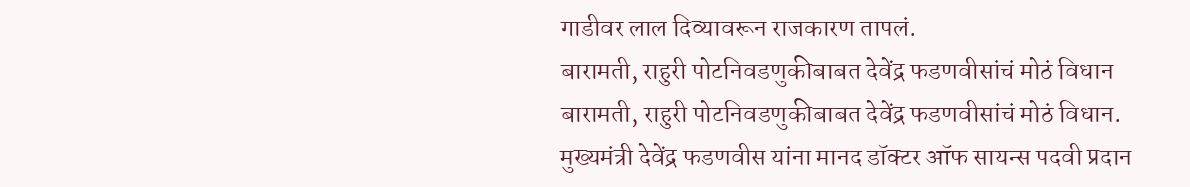गाडीवर लाल दिव्यावरून राजकारण तापलं.
बारामती, राहुरी पोटनिवडणुकीबाबत देवेंद्र फडणवीसांचं मोठं विधान
बारामती, राहुरी पोटनिवडणुकीबाबत देवेंद्र फडणवीसांचं मोठं विधान.
मुख्यमंत्री देवेंद्र फडणवीस यांना मानद डॉक्टर ऑफ सायन्स पदवी प्रदान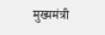मुख्यमंत्री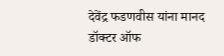देवेंद्र फडणवीस यांना मानद डॉक्टर ऑफ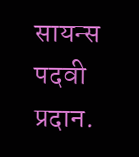सायन्स पदवी प्रदान.